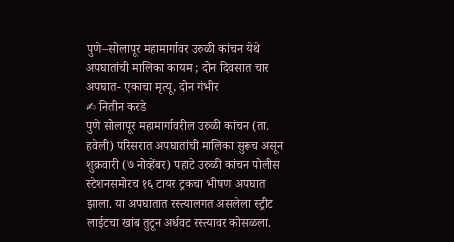पुणे–सोलापूर महामार्गावर उरुळी कांचन येथे अपघातांची मालिका कायम ; दोन दिवसात चार अपघात- एकाचा मृत्यू, दोन गंभीर
✍ नितीन करडे
पुणे सोलापूर महामार्गावरील उरुळी कांचन (ता. हवेली) परिसरात अपघातांची मालिका सुरूच असून शुक्रवारी (७ नोव्हेंबर) पहाटे उरुळी कांचन पोलीस स्टेशनसमोरच १६ टायर ट्रकचा भीषण अपघात झाला. या अपघातात रस्त्यालगत असलेला स्ट्रीट लाईटचा खांब तुटून अर्धवट रस्त्यावर कोसळला.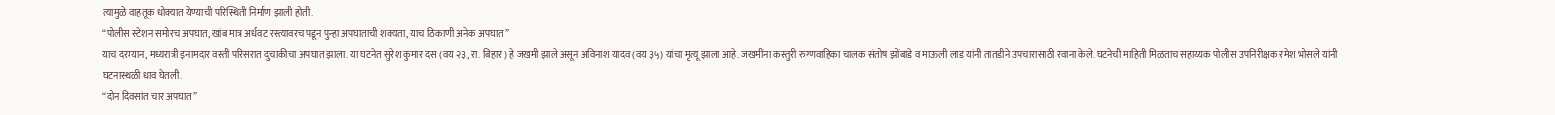त्यामुळे वाहतूक धोक्यात येण्याची परिस्थिती निर्माण झाली होती.
“पोलीस स्टेशन समोरच अपघात, खांब मात्र अर्धवट रस्त्यावरच पडून पुन्हा अपघाताची शक्यता, याच ठिकाणी अनेक अपघात”
याच दरम्यान, मध्यरात्री इनामदार वस्ती परिसरात दुचाकीचा अपघात झाला. या घटनेत सुरेश कुमार दस (वय २३, रा. बिहार) हे जखमी झाले असून अविनाश यादव (वय ३५) यांचा मृत्यू झाला आहे. जखमींना कस्तुरी रुग्णवाहिका चालक संतोष झोंबाडे व माऊली लाड यांनी तातडीने उपचारासाठी रवाना केले. घटनेची माहिती मिळताच सहाय्यक पोलीस उपनिरीक्षक रमेश भोसले यांनी घटनास्थळी धाव घेतली.
“दोन दिवसांत चार अपघात”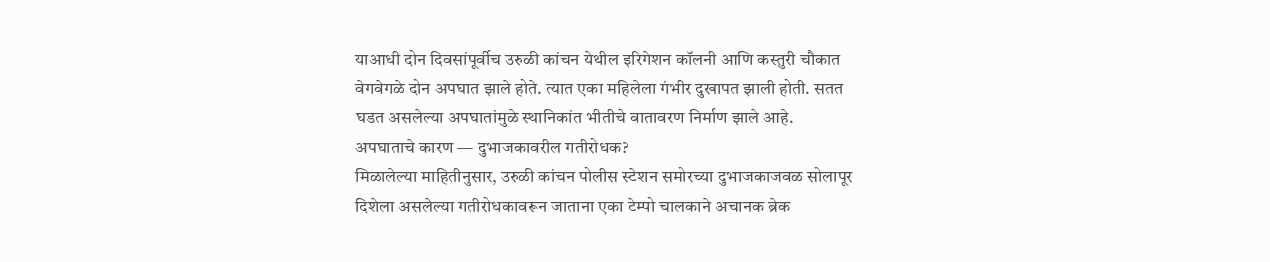याआधी दोन दिवसांपूर्वीच उरुळी कांचन येथील इरिगेशन कॉलनी आणि कस्तुरी चौकात वेगवेगळे दोन अपघात झाले होते. त्यात एका महिलेला गंभीर दुखापत झाली होती. सतत घडत असलेल्या अपघातांमुळे स्थानिकांत भीतीचे वातावरण निर्माण झाले आहे.
अपघाताचे कारण — दुभाजकावरील गतीरोधक?
मिळालेल्या माहितीनुसार, उरुळी कांचन पोलीस स्टेशन समोरच्या दुभाजकाजवळ सोलापूर दिशेला असलेल्या गतीरोधकावरून जाताना एका टेम्पो चालकाने अचानक ब्रेक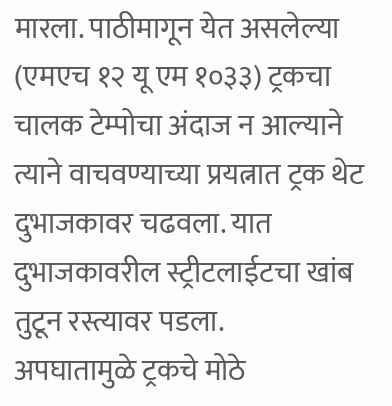मारला. पाठीमागून येत असलेल्या (एमएच १२ यू एम १०३३) ट्रकचा चालक टेम्पोचा अंदाज न आल्याने त्याने वाचवण्याच्या प्रयत्नात ट्रक थेट दुभाजकावर चढवला. यात दुभाजकावरील स्ट्रीटलाईटचा खांब तुटून रस्त्यावर पडला.
अपघातामुळे ट्रकचे मोठे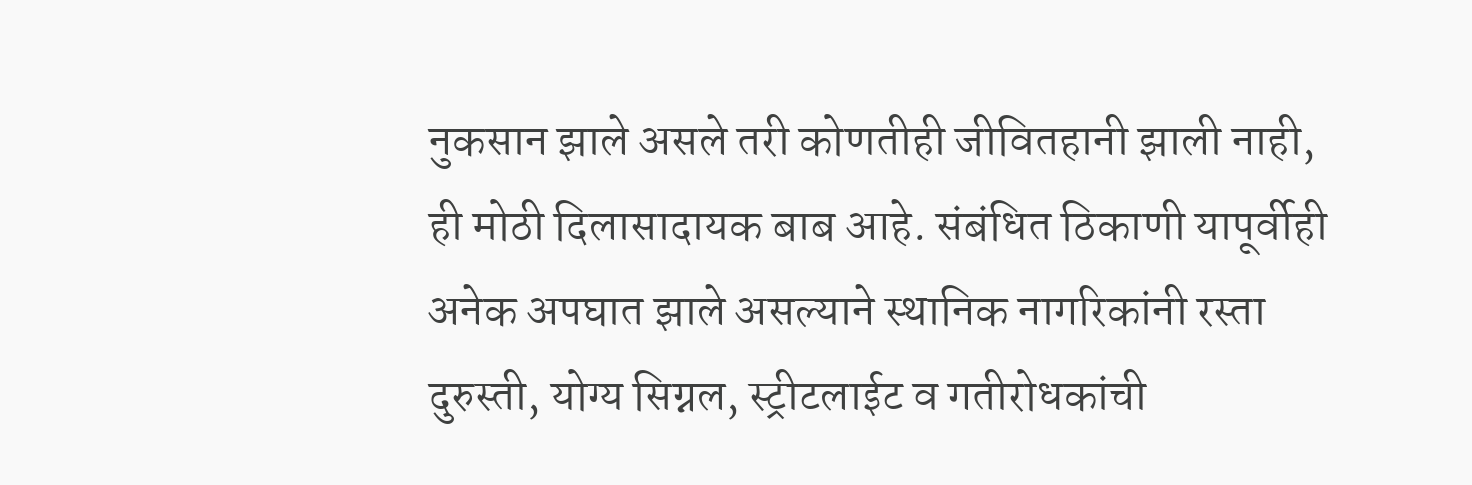नुकसान झाले असले तरी कोणतीही जीवितहानी झाली नाही, ही मोठी दिलासादायक बाब आहे. संबंधित ठिकाणी यापूर्वीही अनेक अपघात झाले असल्याने स्थानिक नागरिकांनी रस्ता दुरुस्ती, योग्य सिग्नल, स्ट्रीटलाईट व गतीरोधकांची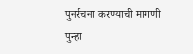पुनर्रचना करण्याची मागणी पुन्हा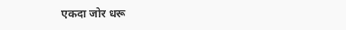एकदा जोर धरू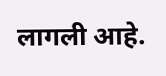लागली आहे.